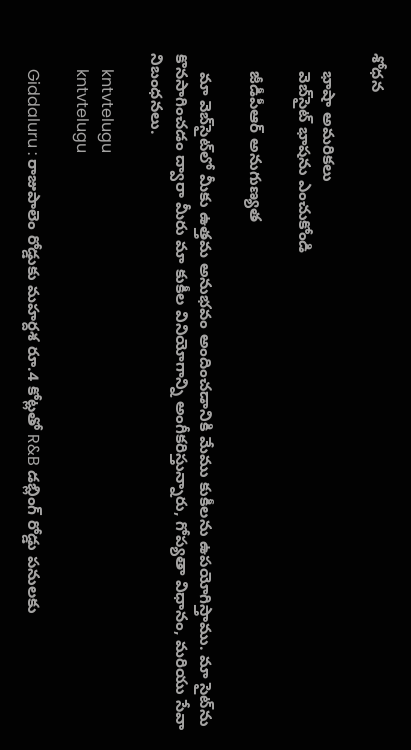శోధన

    భాషా అమరికలు
    వెబ్‌సైట్ భాషను ఎంచుకోండి

    జీడీపీఆర్ అనుగుణ్యత

    మా వెబ్‌సైట్‌లో మీకు ఉత్తమ అనుభవం అందించడానికి మేము కుకీలను ఉపయోగిస్తాము. మా సైట్‌ను కొనసాగించడం ద్వారా మీరు మా కుకీల వినియోగాన్ని అంగీకరిస్తున్నారు, గోప్యతా విధానం, మరియు సేవా నిబంధనలు.

    kntvtelugu
    kntvtelugu

    Giddaluru : రాజుపాలెం రోడ్డుకు మహర్దశ రూ.4 కోట్లతో R&B డబ్లింగ్ రోడ్డు పనులకు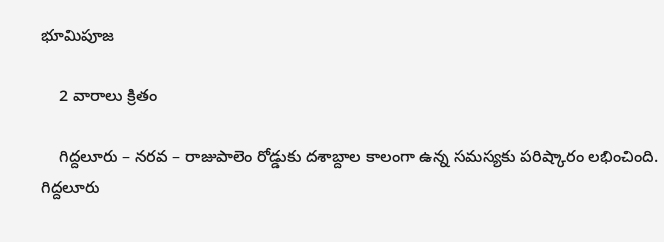భూమిపూజ

    2 వారాలు క్రితం

    గిద్దలూరు – నరవ – రాజుపాలెం రోడ్డుకు దశాబ్దాల కాలంగా ఉన్న సమస్యకు పరిష్కారం లభించింది. గిద్దలూరు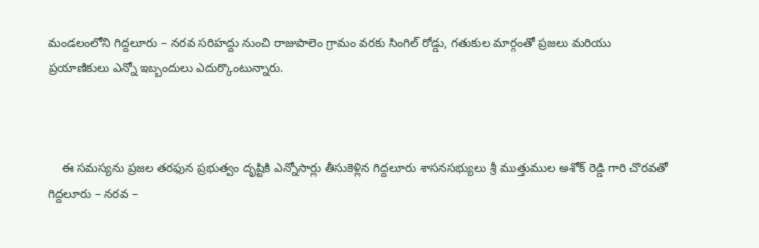మండలంలోని గిద్దలూరు – నరవ సరిహద్దు నుంచి రాజుపాలెం గ్రామం వరకు సింగిల్ రోడ్డు, గతుకుల మార్గంతో ప్రజలు మరియు ప్రయాణికులు ఎన్నో ఇబ్బందులు ఎదుర్కొంటున్నారు.



    ఈ సమస్యను ప్రజల తరఫున ప్రభుత్వం దృష్టికి ఎన్నోసార్లు తీసుకెళ్లిన గిద్దలూరు శాసనసభ్యులు శ్రీ ముత్తుముల అశోక్ రెడ్డి గారి చొరవతో గిద్దలూరు – నరవ –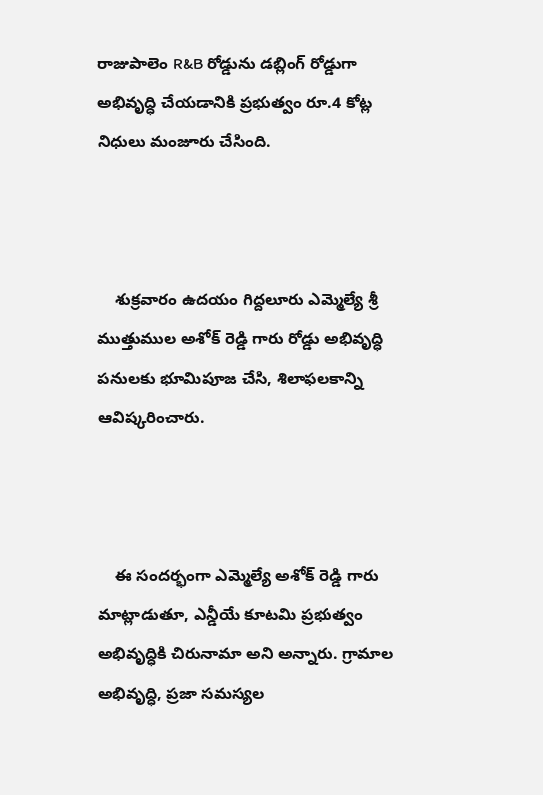రాజుపాలెం R&B రోడ్డును డబ్లింగ్ రోడ్డుగా అభివృద్ధి చేయడానికి ప్రభుత్వం రూ.4 కోట్ల నిధులు మంజూరు చేసింది.



    శుక్రవారం ఉదయం గిద్దలూరు ఎమ్మెల్యే శ్రీ ముత్తుముల అశోక్ రెడ్డి గారు రోడ్డు అభివృద్ధి పనులకు భూమిపూజ చేసి, శిలాఫలకాన్ని ఆవిష్కరించారు.



    ఈ సందర్భంగా ఎమ్మెల్యే అశోక్ రెడ్డి గారు మాట్లాడుతూ, ఎన్డీయే కూటమి ప్రభుత్వం అభివృద్ధికి చిరునామా అని అన్నారు. గ్రామాల అభివృద్ధి, ప్రజా సమస్యల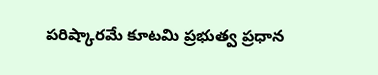పరిష్కారమే కూటమి ప్రభుత్వ ప్రధాన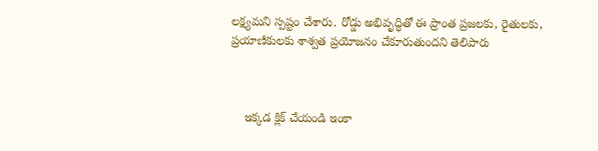లక్ష్యమని స్పష్టం చేశారు. రోడ్డు అభివృద్ధితో ఈ ప్రాంత ప్రజలకు, రైతులకు, ప్రయాణికులకు శాశ్వత ప్రయోజనం చేకూరుతుందని తెలిపారు



    ఇక్కడ క్లిక్ చేయండి ఇంకా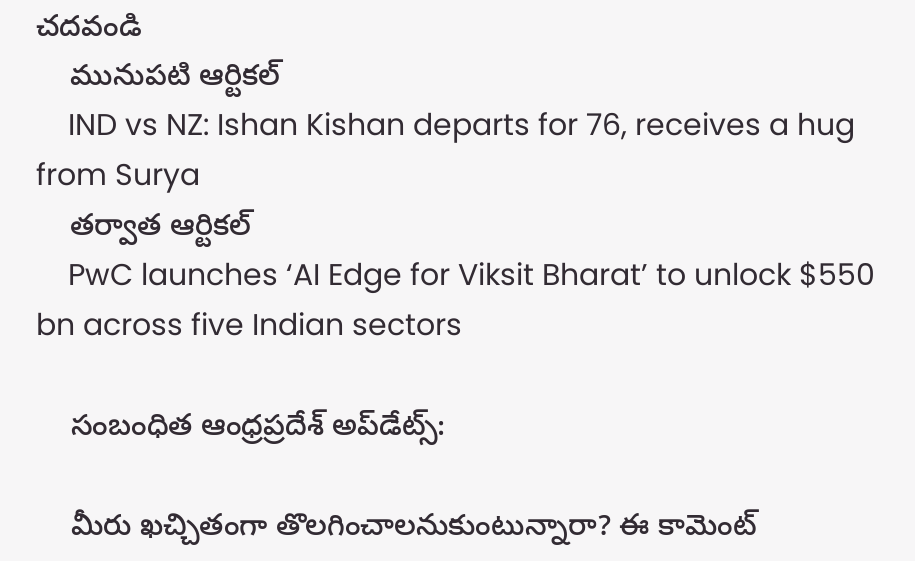చదవండి
    మునుపటి ఆర్టికల్
    IND vs NZ: Ishan Kishan departs for 76, receives a hug from Surya
    తర్వాత ఆర్టికల్
    PwC launches ‘AI Edge for Viksit Bharat’ to unlock $550 bn across five Indian sectors

    సంబంధిత ఆంధ్రప్రదేశ్ అప్‌డేట్స్:

    మీరు ఖచ్చితంగా తొలగించాలనుకుంటున్నారా? ఈ కామెంట్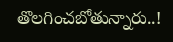తొలగించబోతున్నారు..!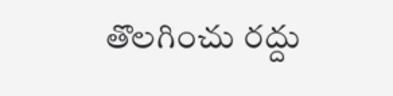తొలగించు రద్దు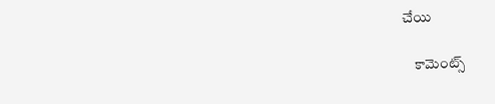చేయి

    కామెంట్స్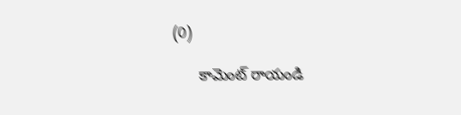(0)

      కామెంట్ రాయండి